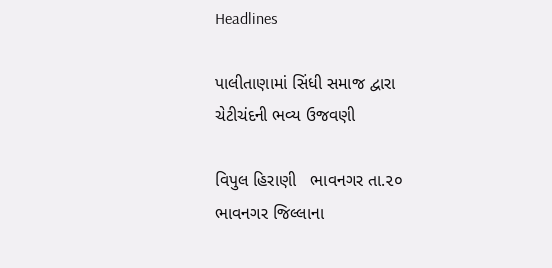Headlines

પાલીતાણામાં સિંધી સમાજ દ્વારા  ચેટીચંદની ભવ્ય ઉજવણી

વિપુલ હિરાણી   ભાવનગર તા.૨૦ ભાવનગર જિલ્લાના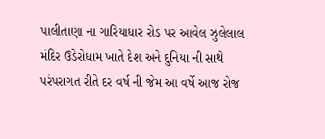પાલીતાણા ના ગારિયાધાર રોડ પર આવેલ ઝુલેલાલ મંદિર ઉડેરોધામ ખાતે દેશ અને દુનિયા ની સાથે પરંપરાગત રીતે દર વર્ષ ની જેમ આ વર્ષે આજ રોજ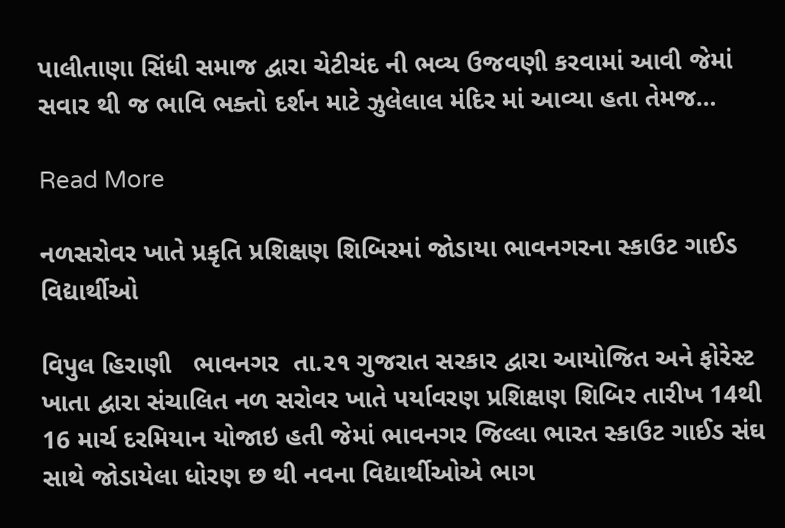પાલીતાણા સિંધી સમાજ દ્વારા ચેટીચંદ ની ભવ્ય ઉજવણી કરવામાં આવી જેમાં સવાર થી જ ભાવિ ભક્તો દર્શન માટે ઝુલેલાલ મંદિર માં આવ્યા હતા તેમજ…

Read More

નળસરોવર ખાતે પ્રકૃતિ પ્રશિક્ષણ શિબિરમાં જોડાયા ભાવનગરના સ્કાઉટ ગાઈડ વિદ્યાર્થીઓ

વિપુલ હિરાણી   ભાવનગર  તા.૨૧ ગુજરાત સરકાર દ્વારા આયોજિત અને ફોરેસ્ટ ખાતા દ્વારા સંચાલિત નળ સરોવર ખાતે પર્યાવરણ પ્રશિક્ષણ શિબિર તારીખ 14થી 16 માર્ચ દરમિયાન યોજાઇ હતી જેમાં ભાવનગર જિલ્લા ભારત સ્કાઉટ ગાઈડ સંઘ સાથે જોડાયેલા ધોરણ છ થી નવના વિદ્યાર્થીઓએ ભાગ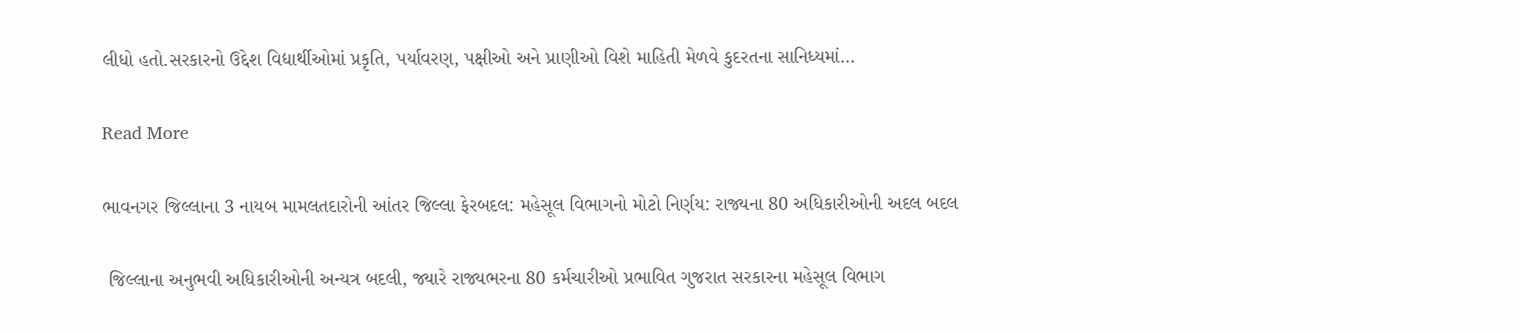લીધો હતો.સરકારનો ઉદ્દેશ વિદ્યાર્થીઓમાં પ્રકૃતિ, પર્યાવરણ, પક્ષીઓ અને પ્રાણીઓ વિશે માહિતી મેળવે કુદરતના સાનિધ્યમાં…

Read More

ભાવનગર જિલ્લાના 3 નાયબ મામલતદારોની આંતર જિલ્લા ફેરબદલ: મહેસૂલ વિભાગનો મોટો નિર્ણય: રાજ્યના 80 અધિકારીઓની અદલ બદલ

 જિલ્લાના અનુભવી અધિકારીઓની અન્યત્ર બદલી, જ્યારે રાજ્યભરના 80 કર્મચારીઓ પ્રભાવિત ગુજરાત સરકારના મહેસૂલ વિભાગ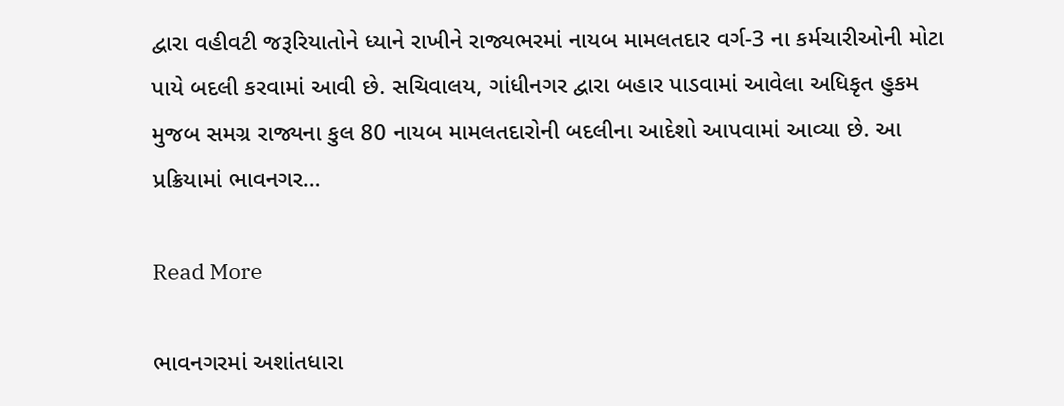દ્વારા વહીવટી જરૂરિયાતોને ધ્યાને રાખીને રાજ્યભરમાં નાયબ મામલતદાર વર્ગ-3 ના કર્મચારીઓની મોટા પાયે બદલી કરવામાં આવી છે. સચિવાલય, ગાંધીનગર દ્વારા બહાર પાડવામાં આવેલા અધિકૃત હુકમ મુજબ સમગ્ર રાજ્યના કુલ 80 નાયબ મામલતદારોની બદલીના આદેશો આપવામાં આવ્યા છે. આ પ્રક્રિયામાં ભાવનગર…

Read More

ભાવનગરમાં અશાંતધારા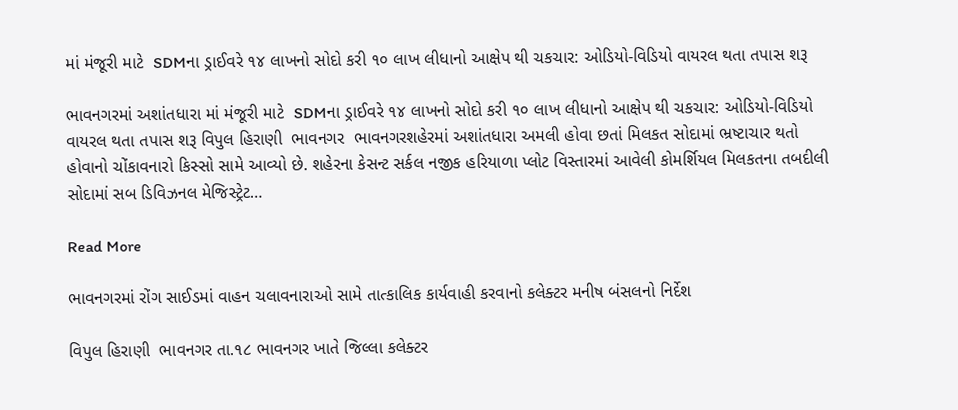માં મંજૂરી માટે  SDMના ડ્રાઈવરે ૧૪ લાખનો સોદો કરી ૧૦ લાખ લીધાનો આક્ષેપ થી ચકચાર: ઓડિયો-વિડિયો વાયરલ થતા તપાસ શરૂ

ભાવનગરમાં અશાંતધારા માં મંજૂરી માટે  SDMના ડ્રાઈવરે ૧૪ લાખનો સોદો કરી ૧૦ લાખ લીધાનો આક્ષેપ થી ચકચાર: ઓડિયો-વિડિયો વાયરલ થતા તપાસ શરૂ વિપુલ હિરાણી  ભાવનગર  ભાવનગરશહેરમાં અશાંતધારા અમલી હોવા છતાં મિલકત સોદામાં ભ્રષ્ટાચાર થતો હોવાનો ચોંકાવનારો કિસ્સો સામે આવ્યો છે. શહેરના કેસન્ટ સર્કલ નજીક હરિયાળા પ્લોટ વિસ્તારમાં આવેલી કોમર્શિયલ મિલકતના તબદીલી સોદામાં સબ ડિવિઝનલ મેજિસ્ટ્રેટ…

Read More

ભાવનગરમાં રોંગ સાઈડમાં વાહન ચલાવનારાઓ સામે તાત્કાલિક કાર્યવાહી કરવાનો કલેક્ટર મનીષ બંસલનો નિર્દેશ

વિપુલ હિરાણી  ભાવનગર તા.૧૮ ભાવનગર ખાતે જિલ્લા કલેક્ટર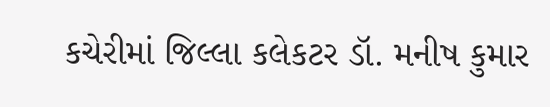કચેરીમાં જિલ્લા કલેકટર ડૉ. મનીષ કુમાર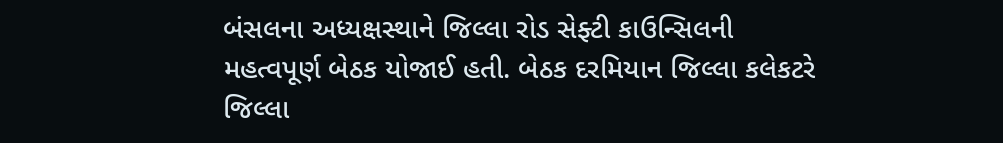બંસલના અધ્યક્ષસ્થાને જિલ્લા રોડ સેફ્ટી કાઉન્સિલની મહત્વપૂર્ણ બેઠક યોજાઈ હતી. બેઠક દરમિયાન જિલ્લા કલેકટરે જિલ્લા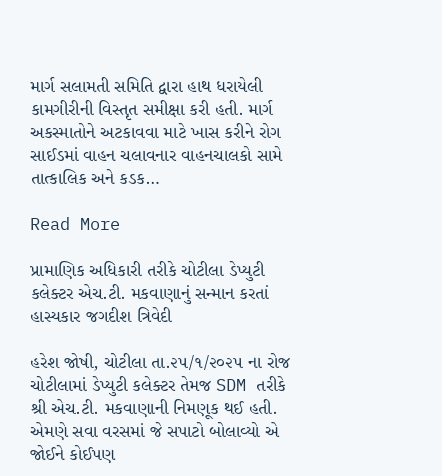માર્ગ સલામતી સમિતિ દ્વારા હાથ ધરાયેલી કામગીરીની વિસ્તૃત સમીક્ષા કરી હતી. માર્ગ અકસ્માતોને અટકાવવા માટે ખાસ કરીને રોગ સાઈડમાં વાહન ચલાવનાર વાહનચાલકો સામે તાત્કાલિક અને કડક…

Read More

પ્રામાણિક અધિકારી તરીકે ચોટીલા ડેપ્યુટી કલેક્ટર એચ.ટી. મકવાણાનું સન્માન કરતાં હાસ્યકાર જગદીશ ત્રિવેદી

હરેશ જોષી, ચોટીલા તા.૨૫/૧/૨૦૨૫ ના રોજ ચોટીલામાં ડેપ્યુટી કલેક્ટર તેમજ SDM તરીકે શ્રી એચ.ટી. મકવાણાની નિમણૂક થઈ હતી. એમણે સવા વરસમાં જે સપાટો બોલાવ્યો એ જોઈને કોઈપણ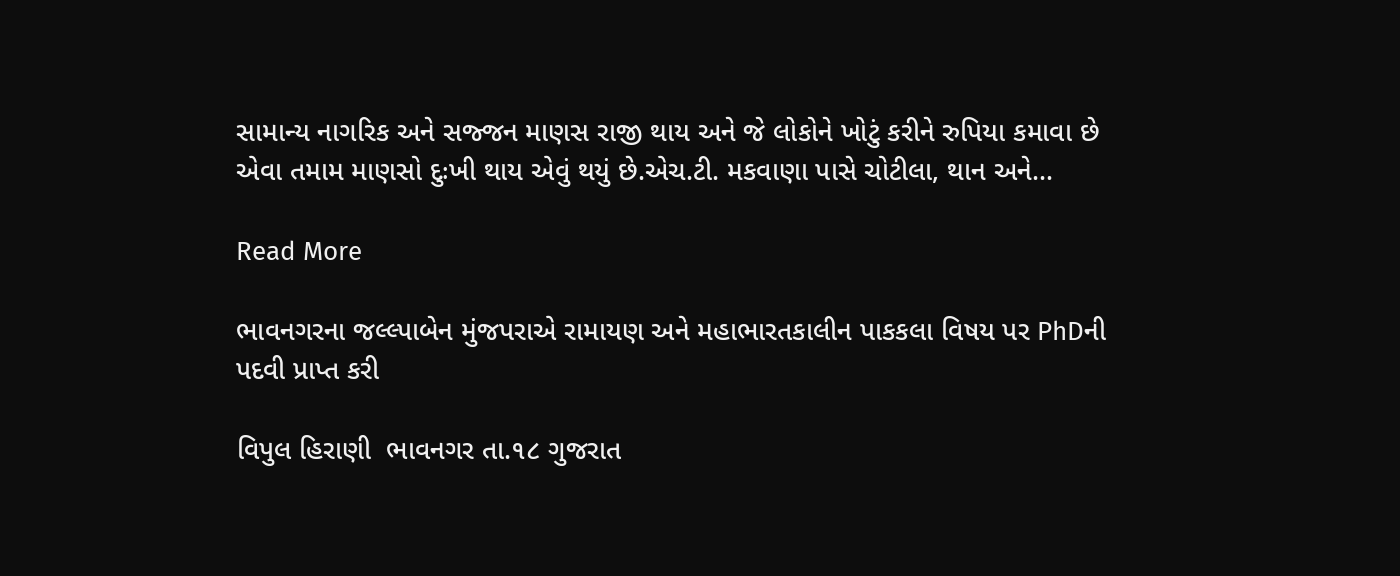સામાન્ય નાગરિક અને સજ્જન માણસ રાજી થાય અને જે લોકોને ખોટું કરીને રુપિયા કમાવા છે એવા તમામ માણસો દુઃખી થાય એવું થયું છે.એચ.ટી. મકવાણા પાસે ચોટીલા, થાન અને…

Read More

ભાવનગરના જલ્લ્પાબેન મુંજપરાએ રામાયણ અને મહાભારતકાલીન પાકકલા વિષય પર PhDની પદવી પ્રાપ્ત કરી

વિપુલ હિરાણી  ભાવનગર તા.૧૮ ગુજરાત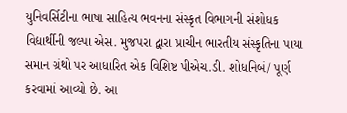યુનિવર્સિટીના ભાષા સાહિત્ય ભવનના સંસ્કૃત વિભાગની સંશોધક વિદ્યાર્થીની જલ્પા એસ. મુજપરા દ્વારા પ્રાચીન ભારતીય સંસ્કૃતિના પાયા સમાન ગ્રંથો પર આધારિત એક વિશિષ્ટ પીએચ.ડી. શોધનિબં/ પૂર્ણ કરવામાં આવ્યો છે. આ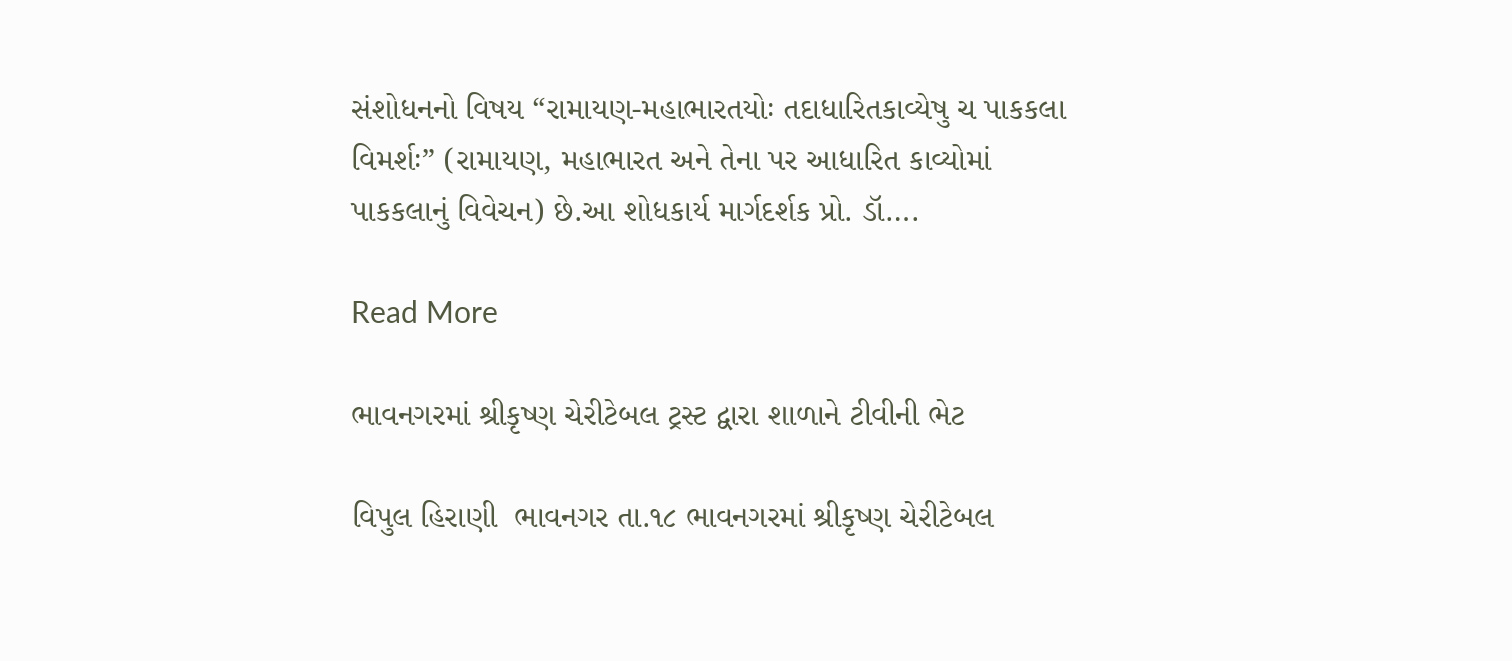સંશોધનનો વિષય “રામાયણ-મહાભારતયોઃ તદાધારિતકાવ્યેષુ ચ પાકકલા વિમર્શઃ” (રામાયણ, મહાભારત અને તેના પર આધારિત કાવ્યોમાં પાકકલાનું વિવેચન) છે.આ શોધકાર્ય માર્ગદર્શક પ્રો. ડૉ….

Read More

ભાવનગરમાં શ્રીકૃષ્ણ ચેરીટેબલ ટ્રસ્ટ દ્વારા શાળાને ટીવીની ભેટ

વિપુલ હિરાણી  ભાવનગર તા.૧૮ ભાવનગરમાં શ્રીકૃષ્ણ ચેરીટેબલ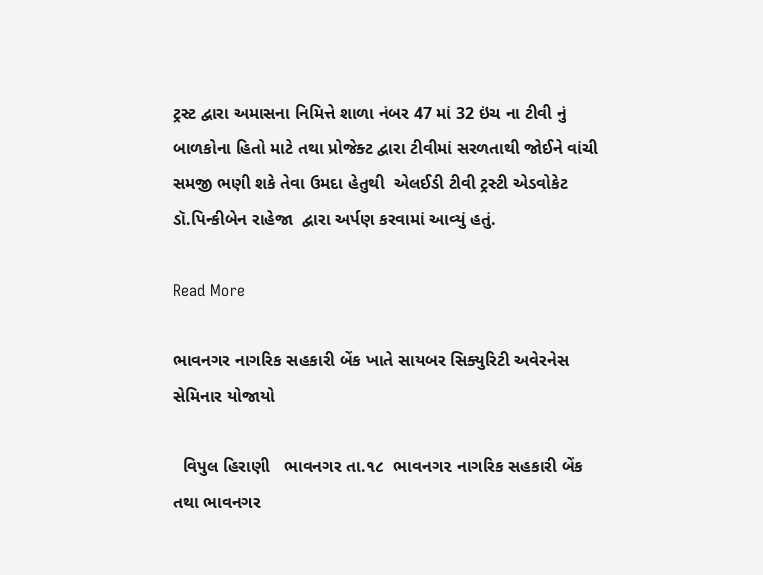ટ્રસ્ટ દ્વારા અમાસના નિમિત્તે શાળા નંબર 47 માં 32 ઇંચ ના ટીવી નું બાળકોના હિતો માટે તથા પ્રોજેક્ટ દ્વારા ટીવીમાં સરળતાથી જોઈને વાંચી સમજી ભણી શકે તેવા ઉમદા હેતુથી  એલઈડી ટીવી ટ્રસ્ટી એડવોકેટ ડૉ.પિન્કીબેન રાહેજા  દ્વારા અર્પણ કરવામાં આવ્યું હતું.

Read More

ભાવનગર નાગરિક સહકારી બેંક ખાતે સાયબર સિક્યુરિટી અવેરનેસ સેમિનાર યોજાયો

  વિપુલ હિરાણી   ભાવનગર તા.૧૮  ભાવનગ૨ નાગરિક સહકારી બેંક  તથા ભાવનગર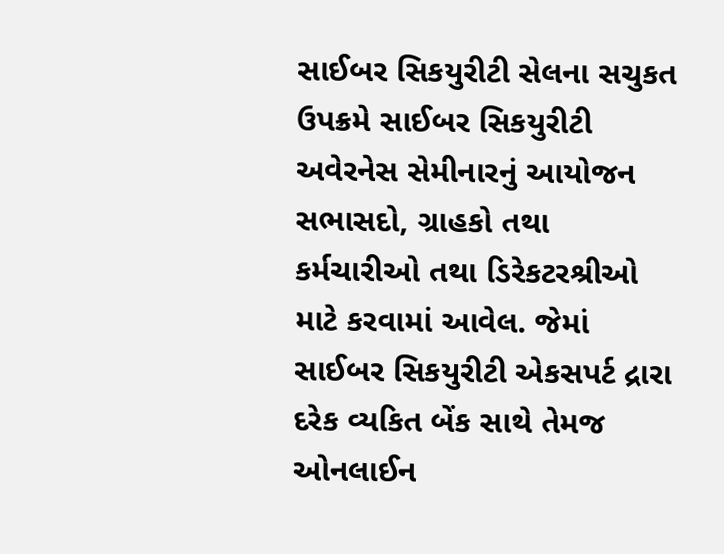સાઈબર સિકયુરીટી સેલના સચુકત ઉપક્રમે સાઈબર સિકયુરીટી અવેરનેસ સેમીનારનું આયોજન સભાસદો, ગ્રાહકો તથા કર્મચારીઓ તથા ડિરેકટરશ્રીઓ માટે કરવામાં આવેલ. જેમાં સાઈબર સિકયુરીટી એકસપર્ટ દ્રારા દરેક વ્યકિત બેંક સાથે તેમજ ઓનલાઈન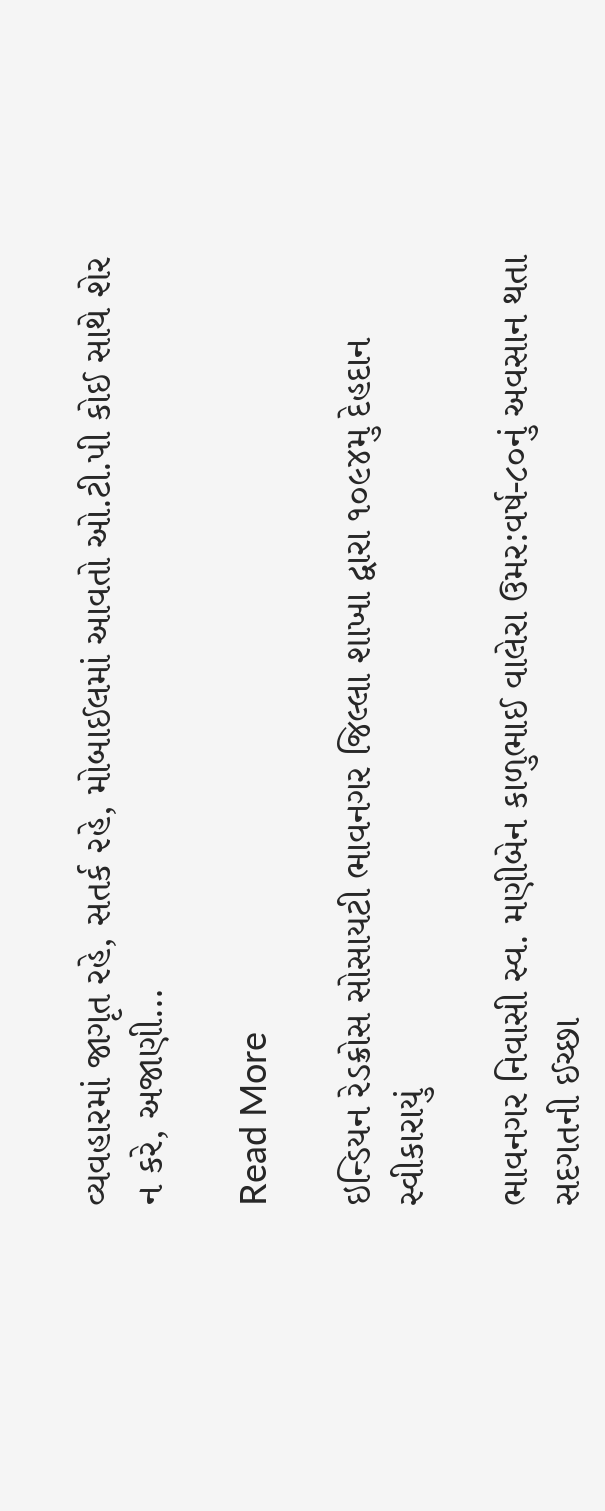વ્યવહારમાં જાગૃત રહે, સતર્ક ૨હે, મોબાઈલમાં આવતો ઓ.ટી.પી કોઈ સાથે શેર ન કરે, અજાણી…

Read More

ઇન્ડિયન રેડક્રોસ સોસાયટી ભાવનગર જિલ્લા શાખા દ્વારા ૧૦૯૪મુ દેહદાન સ્વીકારાયું

ભાવનગર નિવાસી સ્વ. મણીબેન કાળુભાઈ વાલેરા ઉમર:વર્ષ-૮૦નું અવસાન થતા સદગતની ઈચ્છા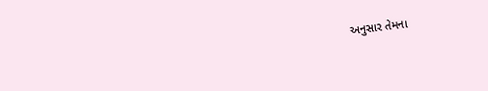અનુસાર તેમના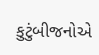કુટુંબીજનોએ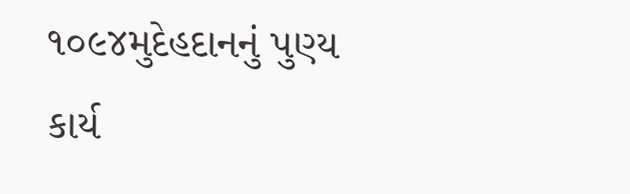૧૦૯૪મુદેહદાનનું પુણ્ય કાર્ય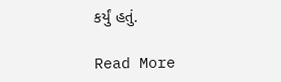કર્યું હતું.

Read More